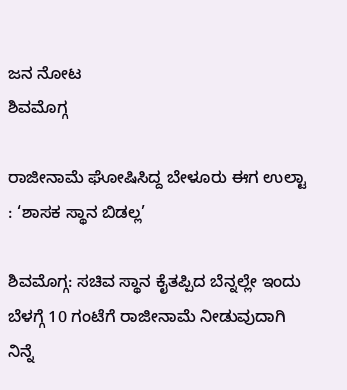ಜನ ನೋಟ
ಶಿವಮೊಗ್ಗ

ರಾಜೀನಾಮೆ ಘೋಷಿಸಿದ್ದ ಬೇಳೂರು ಈಗ ಉಲ್ಟಾ : ‘ಶಾಸಕ ಸ್ಥಾನ ಬಿಡಲ್ಲ’

ಶಿವಮೊಗ್ಗ: ಸಚಿವ ಸ್ಥಾನ ಕೈತಪ್ಪಿದ ಬೆನ್ನಲ್ಲೇ ಇಂದು ಬೆಳಗ್ಗೆ 10 ಗಂಟೆಗೆ ರಾಜೀನಾಮೆ ನೀಡುವುದಾಗಿ ನಿನ್ನೆ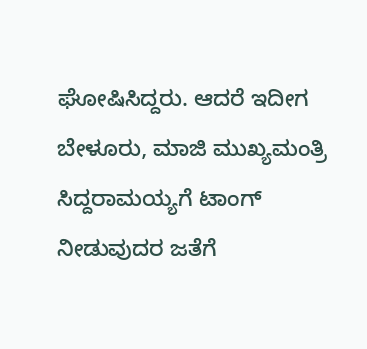ಘೋಷಿಸಿದ್ದರು. ಆದರೆ ಇದೀಗ ಬೇಳೂರು, ಮಾಜಿ ಮುಖ್ಯಮಂತ್ರಿ ಸಿದ್ದರಾಮಯ್ಯಗೆ ಟಾಂಗ್ ನೀಡುವುದರ ಜತೆಗೆ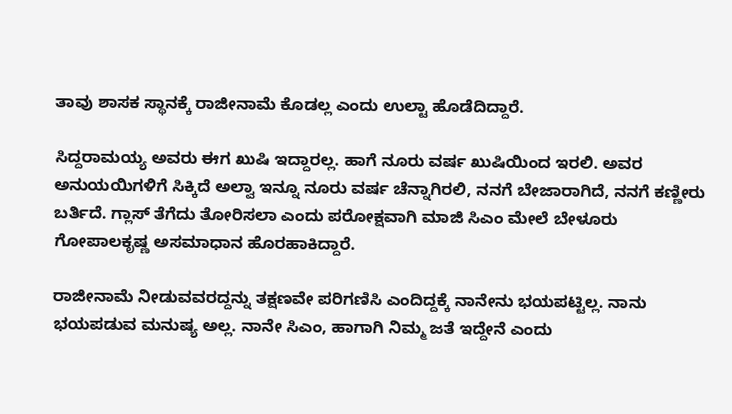ತಾವು ಶಾಸಕ ಸ್ಥಾನಕ್ಕೆ ರಾಜೀನಾಮೆ ಕೊಡಲ್ಲ ಎಂದು ಉಲ್ಟಾ ಹೊಡೆದಿದ್ದಾರೆ.

ಸಿದ್ದರಾಮಯ್ಯ ಅವರು ಈಗ ಖುಷಿ ಇದ್ದಾರಲ್ಲ. ಹಾಗೆ ನೂರು ವರ್ಷ ಖುಷಿಯಿಂದ ಇರಲಿ. ಅವರ ಅನುಯಯಿಗಳಿಗೆ ಸಿಕ್ಕಿದೆ ಅಲ್ವಾ ಇನ್ನೂ ನೂರು ವರ್ಷ ಚೆನ್ನಾಗಿರಲಿ, ನನಗೆ ಬೇಜಾರಾಗಿದೆ, ನನಗೆ ಕಣ್ಣೀರು ಬರ್ತಿದೆ. ಗ್ಲಾಸ್ ತೆಗೆದು ತೋರಿಸಲಾ ಎಂದು ಪರೋಕ್ಷವಾಗಿ ಮಾಜಿ ಸಿಎಂ ಮೇಲೆ ಬೇಳೂರು ಗೋಪಾಲಕೃಷ್ಣ ಅಸಮಾಧಾನ ಹೊರಹಾಕಿದ್ದಾರೆ.

ರಾಜೀನಾಮೆ ನೀಡುವವರದ್ದನ್ನು ತಕ್ಷಣವೇ ಪರಿಗಣಿಸಿ ಎಂದಿದ್ದಕ್ಕೆ ನಾನೇನು ಭಯಪಟ್ಟಿಲ್ಲ. ನಾನು ಭಯಪಡುವ ಮನುಷ್ಯ ಅಲ್ಲ. ನಾನೇ ಸಿಎಂ, ಹಾಗಾಗಿ ನಿಮ್ಮ ಜತೆ ಇದ್ದೇನೆ ಎಂದು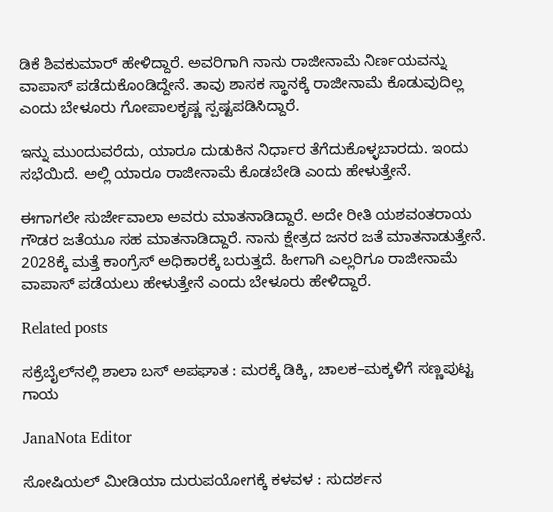ಡಿಕೆ ಶಿವಕುಮಾರ್ ಹೇಳಿದ್ದಾರೆ. ಅವರಿಗಾಗಿ ನಾನು ರಾಜೀನಾಮೆ ನಿರ್ಣಯವನ್ನು ವಾಪಾಸ್ ಪಡೆದುಕೊಂಡಿದ್ದೇನೆ. ತಾವು ಶಾಸಕ ಸ್ಥಾನಕ್ಕೆ ರಾಜೀನಾಮೆ ಕೊಡುವುದಿಲ್ಲ ಎಂದು ಬೇಳೂರು ಗೋಪಾಲಕೃಷ್ಣ ಸ್ಪಷ್ಟಪಡಿಸಿದ್ದಾರೆ.

ಇನ್ನು ಮುಂದುವರೆದು, ಯಾರೂ ದುಡುಕಿನ ನಿರ್ಧಾರ ತೆಗೆದುಕೊಳ್ಳಬಾರದು. ಇಂದು ಸಭೆಯಿದೆ. ಅಲ್ಲಿ ಯಾರೂ ರಾಜೀನಾಮೆ ಕೊಡಬೇಡಿ ಎಂದು ಹೇಳುತ್ತೇನೆ.

ಈಗಾಗಲೇ ಸುರ್ಜೇವಾಲಾ ಅವರು ಮಾತನಾಡಿದ್ದಾರೆ. ಅದೇ ರೀತಿ ಯಶವಂತರಾಯ ಗೌಡರ ಜತೆಯೂ ಸಹ ಮಾತನಾಡಿದ್ದಾರೆ. ನಾನು ಕ್ಷೇತ್ರದ ಜನರ ಜತೆ ಮಾತನಾಡುತ್ತೇನೆ. 2028ಕ್ಕೆ ಮತ್ತೆ ಕಾಂಗ್ರೆಸ್ ಅಧಿಕಾರಕ್ಕೆ ಬರುತ್ತದೆ. ಹೀಗಾಗಿ ಎಲ್ಲರಿಗೂ ರಾಜೀನಾಮೆ ವಾಪಾಸ್ ಪಡೆಯಲು ಹೇಳುತ್ತೇನೆ ಎಂದು ಬೇಳೂರು ಹೇಳಿದ್ದಾರೆ.

Related posts

ಸಕ್ರೆಬೈಲ್‌ನಲ್ಲಿ ಶಾಲಾ ಬಸ್ ಅಪಘಾತ : ಮರಕ್ಕೆ ಡಿಕ್ಕಿ, ಚಾಲಕ–ಮಕ್ಕಳಿಗೆ ಸಣ್ಣಪುಟ್ಟ ಗಾಯ

JanaNota Editor

ಸೋಷಿಯಲ್ ಮೀಡಿಯಾ ದುರುಪಯೋಗಕ್ಕೆ ಕಳವಳ : ಸುದರ್ಶನ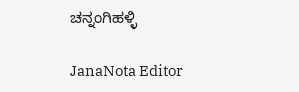ಚನ್ನಂಗಿಹಳ್ಳಿ

JanaNota Editor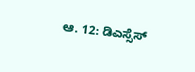ಆ. 12: ಡಿಎಸ್ಸೆಸ್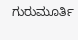ಗುರುಮೂರ್ತಿ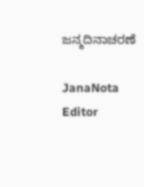ಜನ್ಮದಿನಾಚರಣೆ

JanaNota Editor